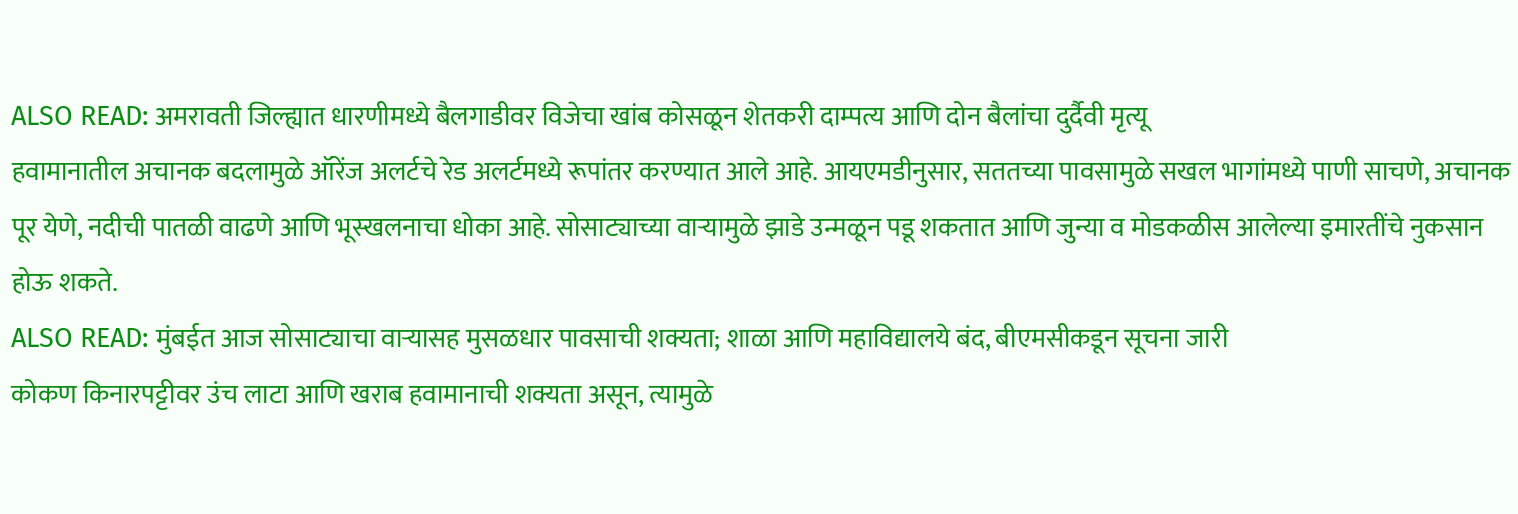ALSO READ: अमरावती जिल्ह्यात धारणीमध्ये बैलगाडीवर विजेचा खांब कोसळून शेतकरी दाम्पत्य आणि दोन बैलांचा दुर्दैवी मृत्यू
हवामानातील अचानक बदलामुळे ऑरेंज अलर्टचे रेड अलर्टमध्ये रूपांतर करण्यात आले आहे. आयएमडीनुसार, सततच्या पावसामुळे सखल भागांमध्ये पाणी साचणे, अचानक पूर येणे, नदीची पातळी वाढणे आणि भूस्खलनाचा धोका आहे. सोसाट्याच्या वाऱ्यामुळे झाडे उन्मळून पडू शकतात आणि जुन्या व मोडकळीस आलेल्या इमारतींचे नुकसान होऊ शकते.
ALSO READ: मुंबईत आज सोसाट्याचा वाऱ्यासह मुसळधार पावसाची शक्यता; शाळा आणि महाविद्यालये बंद, बीएमसीकडून सूचना जारी
कोकण किनारपट्टीवर उंच लाटा आणि खराब हवामानाची शक्यता असून, त्यामुळे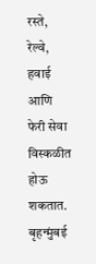रस्ते, रेल्वे, हवाई आणि फेरी सेवा विस्कळीत होऊ शकतात. बृहन्मुंबई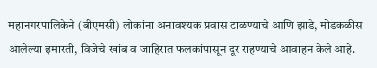महानगरपालिकेने (बीएमसी) लोकांना अनावश्यक प्रवास टाळण्याचे आणि झाडे, मोडकळीस आलेल्या इमारती, विजेचे खांब व जाहिरात फलकांपासून दूर राहण्याचे आवाहन केले आहे.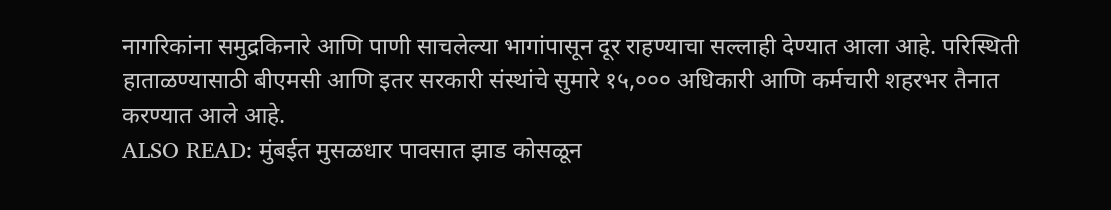नागरिकांना समुद्रकिनारे आणि पाणी साचलेल्या भागांपासून दूर राहण्याचा सल्लाही देण्यात आला आहे. परिस्थिती हाताळण्यासाठी बीएमसी आणि इतर सरकारी संस्थांचे सुमारे १५,००० अधिकारी आणि कर्मचारी शहरभर तैनात करण्यात आले आहे.
ALSO READ: मुंबईत मुसळधार पावसात झाड कोसळून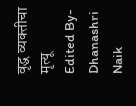वृद्ध व्यक्तीचा मृत्यू
Edited By- Dhanashri Naik